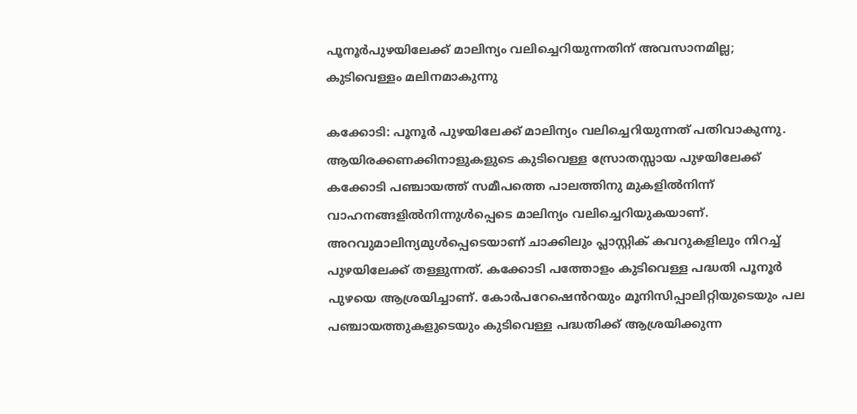പൂനൂർപുഴയിലേക്ക് മാലിന്യം വലിച്ചെറിയുന്നതിന് അവസാനമില്ല; കുടിവെള്ളം മലിനമാകുന്നു

കക്കോടി: പൂനൂർ പുഴയിലേക്ക് മാലിന്യം വലിച്ചെറിയുന്നത് പതിവാകുന്നു. ആയിരക്കണക്കിനാളുകളുടെ കുടിവെള്ള സ്രോതസ്സായ പുഴയിലേക്ക് കക്കോടി പഞ്ചായത്ത് സമീപത്തെ പാലത്തിനു മുകളിൽനിന്ന് വാഹനങ്ങളിൽനിന്നുൾപ്പെടെ മാലിന്യം വലിച്ചെറിയുകയാണ്. അറവുമാലിന്യമുൾപ്പെടെയാണ് ചാക്കിലും പ്ലാസ്റ്റിക് കവറുകളിലും നിറച്ച് പുഴയിലേക്ക് തള്ളുന്നത്. കക്കോടി പത്തോളം കുടിവെള്ള പദ്ധതി പൂനൂർ പുഴയെ ആശ്രയിച്ചാണ്. കോർപറേഷെൻറയും മൂനിസിപ്പാലിറ്റിയുടെയും പല പഞ്ചായത്തുകളുടെയും കുടിവെള്ള പദ്ധതിക്ക് ആശ്രയിക്കുന്ന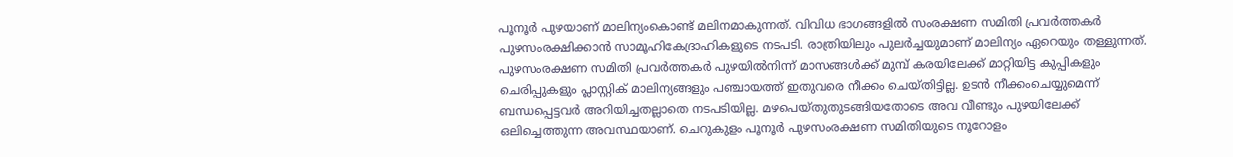പൂനൂർ പുഴയാണ് മാലിന്യംകൊണ്ട് മലിനമാകുന്നത്. വിവിധ ഭാഗങ്ങളിൽ സംരക്ഷണ സമിതി പ്രവർത്തകർ പുഴസംരക്ഷിക്കാൻ സാമൂഹികേദ്രാഹികളുടെ നടപടി. രാത്രിയിലും പുലർച്ചയുമാണ് മാലിന്യം ഏറെയും തള്ളുന്നത്. പുഴസംരക്ഷണ സമിതി പ്രവർത്തകർ പുഴയിൽനിന്ന് മാസങ്ങൾക്ക് മുമ്പ് കരയിലേക്ക് മാറ്റിയിട്ട കുപ്പികളും ചെരിപ്പുകളും പ്ലാസ്റ്റിക് മാലിന്യങ്ങളും പഞ്ചായത്ത് ഇതുവരെ നീക്കം ചെയ്തിട്ടില്ല. ഉടൻ നീക്കംചെയ്യുമെന്ന് ബന്ധപ്പെട്ടവർ അറിയിച്ചതല്ലാതെ നടപടിയില്ല. മഴപെയ്തുതുടങ്ങിയതോടെ അവ വീണ്ടും പുഴയിലേക്ക് ഒലിച്ചെത്തുന്ന അവസ്ഥയാണ്. ചെറുകുളം പൂനൂർ പുഴസംരക്ഷണ സമിതിയുടെ നൂറോളം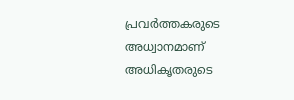പ്രവർത്തകരുടെ അധ്വാനമാണ് അധികൃതരുടെ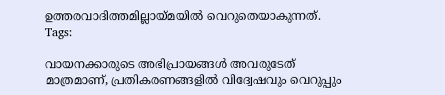ഉത്തരവാദിത്തമില്ലായ്മയിൽ വെറുതെയാകുന്നത്.
Tags:

വായനക്കാരുടെ അഭിപ്രായങ്ങള്‍ അവരുടേത് മാത്രമാണ്, പ്രതികരണങ്ങളിൽ വിദ്വേഷവും വെറുപ്പും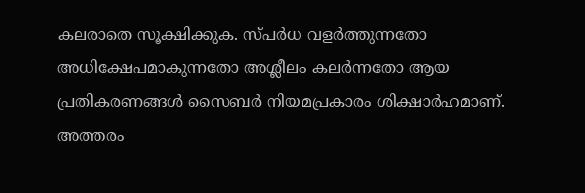കലരാതെ സൂക്ഷിക്കുക. സ്പർധ വളർത്തുന്നതോ അധിക്ഷേപമാകുന്നതോ അശ്ലീലം കലർന്നതോ ആയ പ്രതികരണങ്ങൾ സൈബർ നിയമപ്രകാരം ശിക്ഷാർഹമാണ്. അത്തരം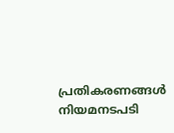പ്രതികരണങ്ങൾ നിയമനടപടി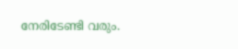നേരിടേണ്ടി വരും.